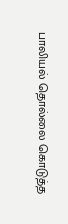பாலியல் தொல்லை கொடுத்த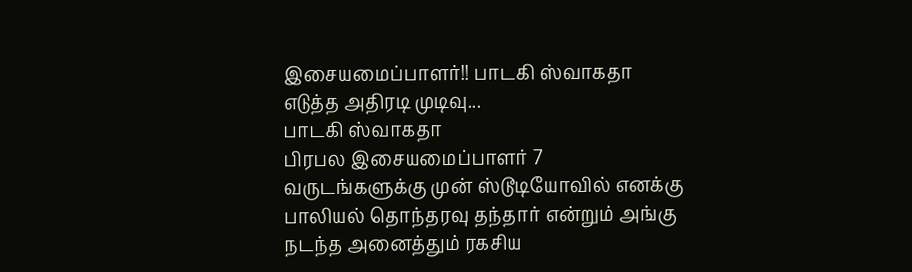இசையமைப்பாளர்!! பாடகி ஸ்வாகதா எடுத்த அதிரடி முடிவு...
பாடகி ஸ்வாகதா
பிரபல இசையமைப்பாளர் 7 வருடங்களுக்கு முன் ஸ்டூடியோவில் எனக்கு பாலியல் தொந்தரவு தந்தார் என்றும் அங்கு நடந்த அனைத்தும் ரகசிய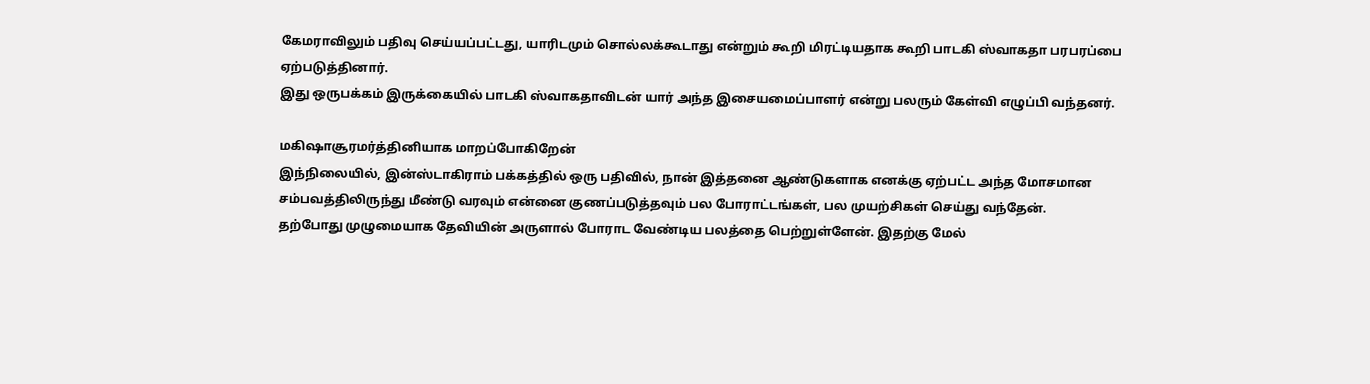கேமராவிலும் பதிவு செய்யப்பட்டது, யாரிடமும் சொல்லக்கூடாது என்றும் கூறி மிரட்டியதாக கூறி பாடகி ஸ்வாகதா பரபரப்பை ஏற்படுத்தினார்.
இது ஒருபக்கம் இருக்கையில் பாடகி ஸ்வாகதாவிடன் யார் அந்த இசையமைப்பாளர் என்று பலரும் கேள்வி எழுப்பி வந்தனர்.

மகிஷாசூரமர்த்தினியாக மாறப்போகிறேன்
இந்நிலையில், இன்ஸ்டாகிராம் பக்கத்தில் ஒரு பதிவில், நான் இத்தனை ஆண்டுகளாக எனக்கு ஏற்பட்ட அந்த மோசமான சம்பவத்திலிருந்து மீண்டு வரவும் என்னை குணப்படுத்தவும் பல போராட்டங்கள், பல முயற்சிகள் செய்து வந்தேன்.
தற்போது முழுமையாக தேவியின் அருளால் போராட வேண்டிய பலத்தை பெற்றுள்ளேன். இதற்கு மேல்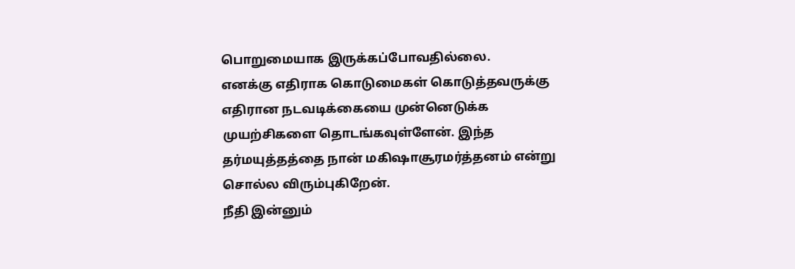பொறுமையாக இருக்கப்போவதில்லை.
எனக்கு எதிராக கொடுமைகள் கொடுத்தவருக்கு எதிரான நடவடிக்கையை முன்னெடுக்க முயற்சிகளை தொடங்கவுள்ளேன். இந்த தர்மயுத்தத்தை நான் மகிஷாசூரமர்த்தனம் என்று சொல்ல விரும்புகிறேன்.
நீதி இன்னும்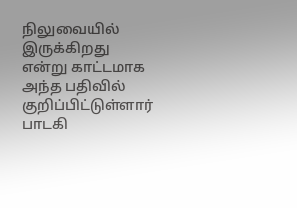நிலுவையில் இருக்கிறது என்று காட்டமாக அந்த பதிவில் குறிப்பிட்டுள்ளார் பாடகி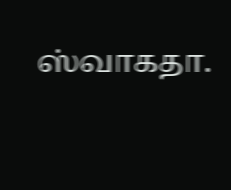ஸ்வாகதா.